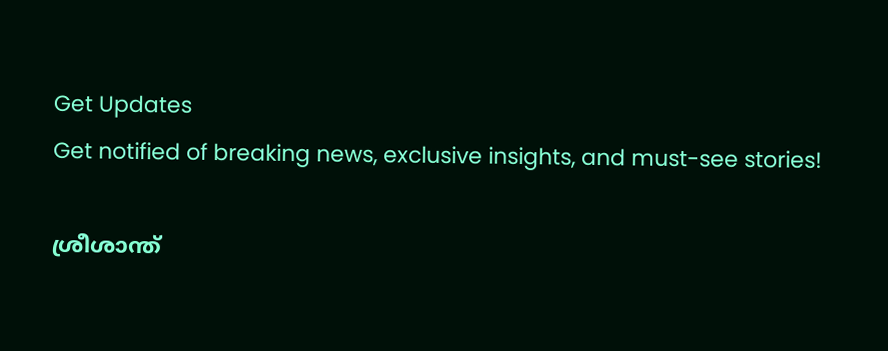Get Updates
Get notified of breaking news, exclusive insights, and must-see stories!

ശ്രീശാന്ത്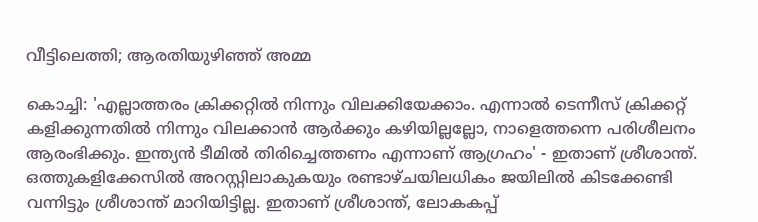വീട്ടിലെത്തി; ആരതിയുഴിഞ്ഞ് അമ്മ

കൊച്ചി: 'എല്ലാത്തരം ക്രിക്കറ്റില്‍ നിന്നും വിലക്കിയേക്കാം. എന്നാല്‍ ടെന്നീസ് ക്രിക്കറ്റ് കളിക്കുന്നതില്‍ നിന്നും വിലക്കാന്‍ ആര്‍ക്കും കഴിയില്ലല്ലോ, നാളെത്തന്നെ പരിശീലനം ആരംഭിക്കും. ഇന്ത്യന്‍ ടീമില്‍ തിരിച്ചെത്തണം എന്നാണ് ആഗ്രഹം' - ഇതാണ് ശ്രീശാന്ത്. ഒത്തുകളിക്കേസില്‍ അറസ്റ്റിലാകുകയും രണ്ടാഴ്ചയിലധികം ജയിലില്‍ കിടക്കേണ്ടി വന്നിട്ടും ശ്രീശാന്ത് മാറിയിട്ടില്ല. ഇതാണ് ശ്രീശാന്ത്, ലോകകപ്പ്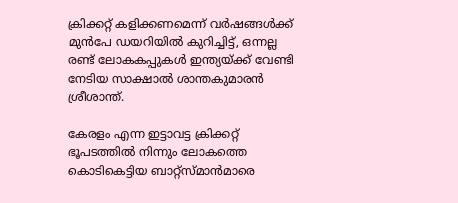ക്രിക്കറ്റ് കളിക്കണമെന്ന് വര്‍ഷങ്ങള്‍ക്ക് മുന്‍പേ ഡയറിയില്‍ കുറിച്ചിട്ട്, ഒന്നല്ല രണ്ട് ലോകകപ്പുകള്‍ ഇന്ത്യയ്ക്ക് വേണ്ടി നേടിയ സാക്ഷാല്‍ ശാന്തകുമാരന്‍ ശ്രീശാന്ത്.

കേരളം എന്ന ഇട്ടാവട്ട ക്രിക്കറ്റ് ഭൂപടത്തില്‍ നിന്നും ലോകത്തെ കൊടികെട്ടിയ ബാറ്റ്‌സ്മാന്‍മാരെ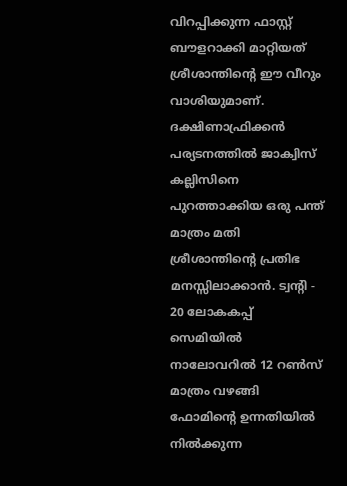വിറപ്പിക്കുന്ന ഫാസ്റ്റ് ബൗളറാക്കി മാറ്റിയത് ശ്രീശാന്തിന്റെ ഈ വീറും വാശിയുമാണ്. ദക്ഷിണാഫ്രിക്കന്‍ പര്യടനത്തില്‍ ജാക്വിസ് കല്ലിസിനെ പുറത്താക്കിയ ഒരു പന്ത് മാത്രം മതി ശ്രീശാന്തിന്റെ പ്രതിഭ മനസ്സിലാക്കാന്‍. ട്വന്റി - 20 ലോകകപ്പ് സെമിയില്‍ നാലോവറില്‍ 12 റണ്‍സ് മാത്രം വഴങ്ങി ഫോമിന്റെ ഉന്നതിയില്‍ നില്‍ക്കുന്ന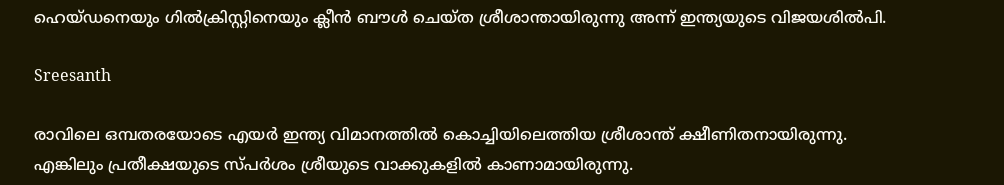ഹെയ്ഡനെയും ഗില്‍ക്രിസ്റ്റിനെയും ക്ലീന്‍ ബൗള്‍ ചെയ്ത ശ്രീശാന്തായിരുന്നു അന്ന് ഇന്ത്യയുടെ വിജയശില്‍പി.

Sreesanth

രാവിലെ ഒമ്പതരയോടെ എയര്‍ ഇന്ത്യ വിമാനത്തില്‍ കൊച്ചിയിലെത്തിയ ശ്രീശാന്ത് ക്ഷീണിതനായിരുന്നു. എങ്കിലും പ്രതീക്ഷയുടെ സ്പര്‍ശം ശ്രീയുടെ വാക്കുകളില്‍ കാണാമായിരുന്നു.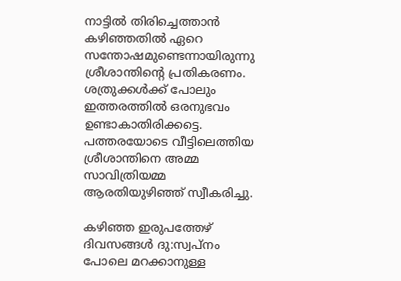നാട്ടില്‍ തിരിച്ചെത്താന്‍ കഴിഞ്ഞതില്‍ ഏറെ സന്തോഷമുണ്ടെന്നായിരുന്നു ശ്രീശാന്തിന്റെ പ്രതികരണം. ശത്രുക്കള്‍ക്ക് പോലും ഇത്തരത്തില്‍ ഒരനുഭവം ഉണ്ടാകാതിരിക്കട്ടെ. പത്തരയോടെ വീട്ടിലെത്തിയ ശ്രീശാന്തിനെ അമ്മ സാവിത്രിയമ്മ ആരതിയുഴിഞ്ഞ് സ്വീകരിച്ചു.

കഴിഞ്ഞ ഇരുപത്തേഴ് ദിവസങ്ങള്‍ ദു:സ്വപ്‌നം പോലെ മറക്കാനുള്ള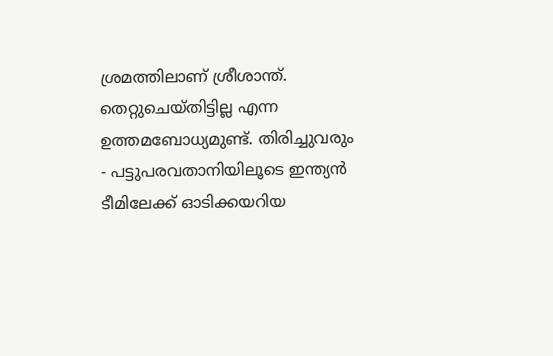ശ്രമത്തിലാണ് ശ്രീശാന്ത്. തെറ്റുചെയ്തിട്ടില്ല എന്ന ഉത്തമബോധ്യമുണ്ട്. തിരിച്ചുവരും - പട്ടുപരവതാനിയിലൂടെ ഇന്ത്യന്‍ ടീമിലേക്ക് ഓടിക്കയറിയ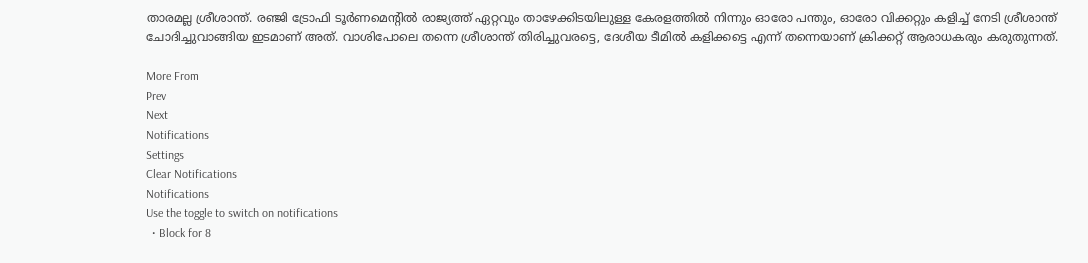താരമല്ല ശ്രീശാന്ത്. രഞ്ജി ട്രോഫി ടൂര്‍ണമെന്റില്‍ രാജ്യത്ത് ഏറ്റവും താഴേക്കിടയിലുള്ള കേരളത്തില്‍ നിന്നും ഓരോ പന്തും, ഓരോ വിക്കറ്റും കളിച്ച് നേടി ശ്രീശാന്ത് ചോദിച്ചുവാങ്ങിയ ഇടമാണ് അത്. വാശിപോലെ തന്നെ ശ്രീശാന്ത് തിരിച്ചുവരട്ടെ, ദേശീയ ടീമില്‍ കളിക്കട്ടെ എന്ന് തന്നെയാണ് ക്രിക്കറ്റ് ആരാധകരും കരുതുന്നത്.

More From
Prev
Next
Notifications
Settings
Clear Notifications
Notifications
Use the toggle to switch on notifications
  • Block for 8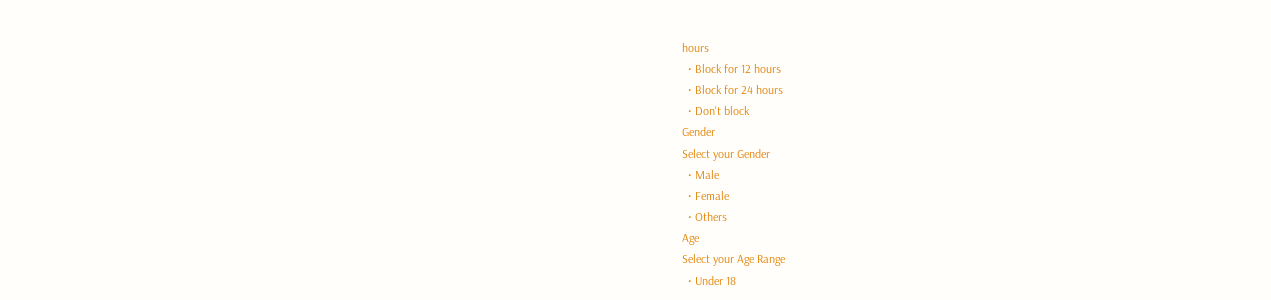hours
  • Block for 12 hours
  • Block for 24 hours
  • Don't block
Gender
Select your Gender
  • Male
  • Female
  • Others
Age
Select your Age Range
  • Under 18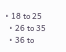• 18 to 25
  • 26 to 35
  • 36 to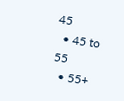45
  • 45 to 55
  • 55+